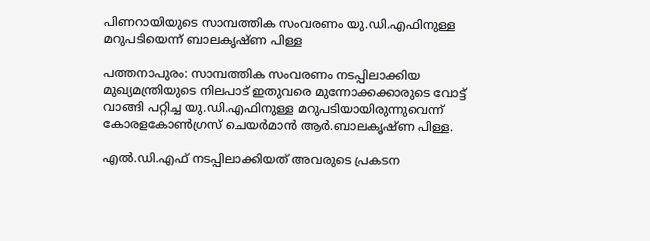പിണറായിയുടെ സാമ്പത്തിക സംവരണം യു.ഡി.എഫിനുള്ള മറുപടിയെന്ന് ബാലകൃഷ്ണ പിള്ള

പത്തനാപുരം: സാമ്പത്തിക സംവരണം നടപ്പിലാക്കിയ മുഖ്യമന്ത്രിയുടെ നിലപാട് ഇതുവരെ മുന്നോക്കക്കാരുടെ വോട്ട് വാങ്ങി പറ്റിച്ച യു.ഡി.എഫിനുള്ള മറുപടിയായിരുന്നുവെന്ന് കോരളകോണ്‍ഗ്രസ് ചെയര്‍മാന്‍ ആര്‍.ബാലകൃഷ്ണ പിള്ള.

എല്‍.ഡി.എഫ് നടപ്പിലാക്കിയത് അവരുടെ പ്രകടന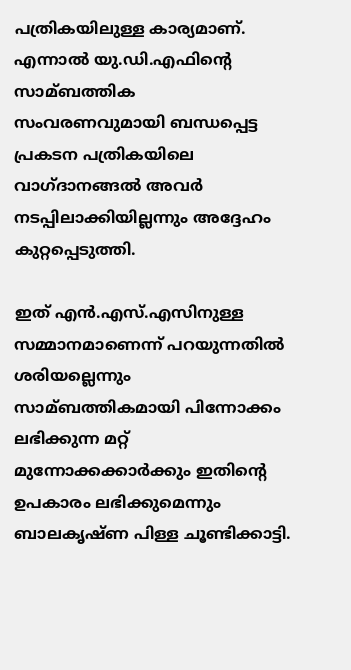പത്രികയിലുള്ള കാര്യമാണ്. എന്നാല്‍ യു.ഡി.എഫിന്റെ സാമ്ബത്തിക സംവരണവുമായി ബന്ധപ്പെട്ട പ്രകടന പത്രികയിലെ വാഗ്ദാനങ്ങല്‍ അവര്‍ നടപ്പിലാക്കിയില്ലന്നും അദ്ദേഹം കുറ്റപ്പെടുത്തി.

ഇത് എന്‍.എസ്.എസിനുള്ള സമ്മാനമാണെന്ന് പറയുന്നതില്‍ ശരിയല്ലെന്നും സാമ്ബത്തികമായി പിന്നോക്കം ലഭിക്കുന്ന മറ്റ് മുന്നോക്കക്കാര്‍ക്കും ഇതിന്റെ ഉപകാരം ലഭിക്കുമെന്നും ബാലകൃഷ്ണ പിള്ള ചൂണ്ടിക്കാട്ടി.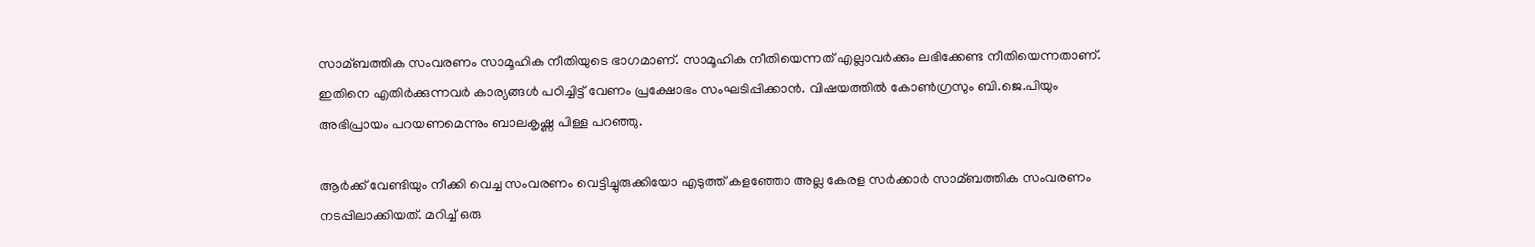സാമ്ബത്തിക സംവരണം സാമൂഹിക നീതിയുടെ ഭാഗമാണ്. സാമൂഹിക നീതിയെന്നത് എല്ലാവര്‍ക്കും ലഭിക്കേണ്ട നീതിയെന്നതാണ്. ഇതിനെ എതിര്‍ക്കുന്നവര്‍ കാര്യങ്ങള്‍ പഠിച്ചിട്ട് വേണം പ്രക്ഷോഭം സംഘടിപ്പിക്കാന്‍. വിഷയത്തില്‍ കോണ്‍ഗ്രസും ബി.ജെ.പിയും അഭിപ്രായം പറയണമെന്നും ബാലകൃഷ്ണ പിള്ള പറഞ്ഞു.

ആര്‍ക്ക് വേണ്ടിയും നീക്കി വെച്ച സംവരണം വെട്ടിച്ചുരുക്കിയോ എടുത്ത് കളഞ്ഞോ അല്ല കേരള സര്‍ക്കാര്‍ സാമ്ബത്തിക സംവരണം നടപ്പിലാക്കിയത്. മറിച്ച് ഒരു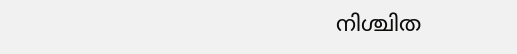നിശ്ചിത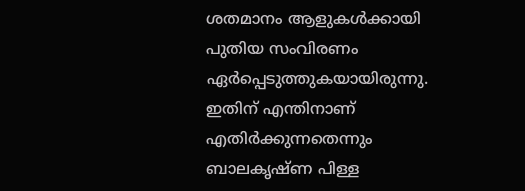ശതമാനം ആളുകള്‍ക്കായി പുതിയ സംവിരണം ഏര്‍പ്പെടുത്തുകയായിരുന്നു. ഇതിന് എന്തിനാണ് എതിര്‍ക്കുന്നതെന്നും ബാലകൃഷ്ണ പിള്ള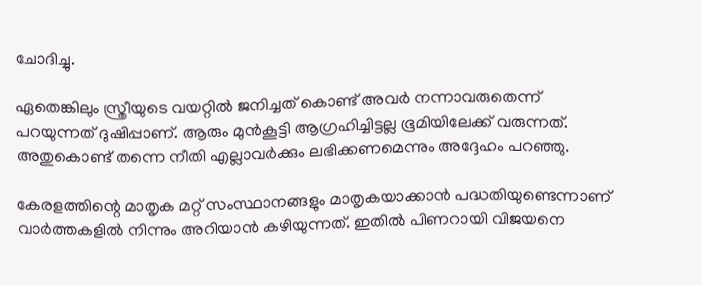ചോദിച്ചു.

ഏതെങ്കിലും സ്ത്രീയുടെ വയറ്റില്‍ ജനിച്ചത് കൊണ്ട് അവര്‍ നന്നാവരുതെന്ന് പറയുന്നത് ദുഷിപ്പാണ്. ആരും മുന്‍കൂട്ടി ആഗ്രഹിച്ചിട്ടല്ല ഭൂമിയിലേക്ക് വരുന്നത്. അതുകൊണ്ട് തന്നെ നീതി എല്ലാവര്‍ക്കും ലഭിക്കണമെന്നും അദ്ദേഹം പറഞ്ഞു.

കേരളത്തിന്റെ മാതൃക മറ്റ് സംസ്ഥാനങ്ങളും മാതൃകയാക്കാന്‍ പദ്ധതിയുണ്ടെന്നാണ് വാര്‍ത്തകളില്‍ നിന്നും അറിയാന്‍ കഴിയുന്നത്. ഇതില്‍ പിണറായി വിജയനെ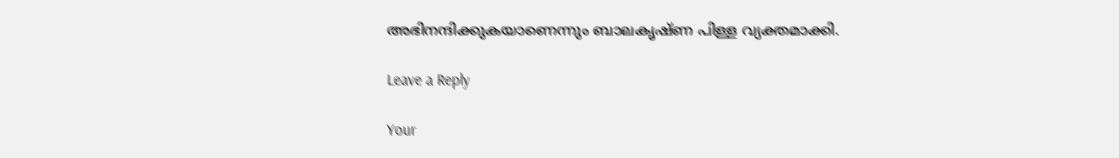അഭിനന്ദിക്കുകയാണെന്നും ബാലകൃഷ്ണ പിള്ള വ്യക്തമാക്കി.

Leave a Reply

Your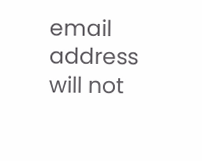email address will not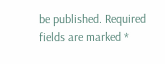be published. Required fields are marked *